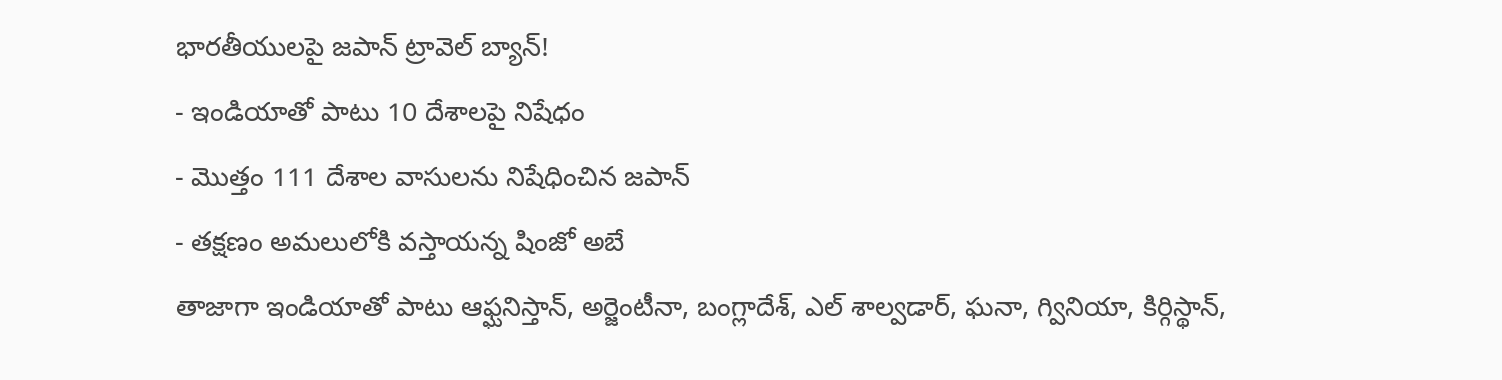భారతీయులపై జపాన్ ట్రావెల్ బ్యాన్!
- ఇండియాతో పాటు 10 దేశాలపై నిషేధం
- మొత్తం 111 దేశాల వాసులను నిషేధించిన జపాన్
- తక్షణం అమలులోకి వస్తాయన్న షింజో అబే
తాజాగా ఇండియాతో పాటు ఆఫ్ఘనిస్తాన్, అర్జెంటీనా, బంగ్లాదేశ్, ఎల్ శాల్వడార్, ఘనా, గ్వినియా, కిర్గిస్థాన్,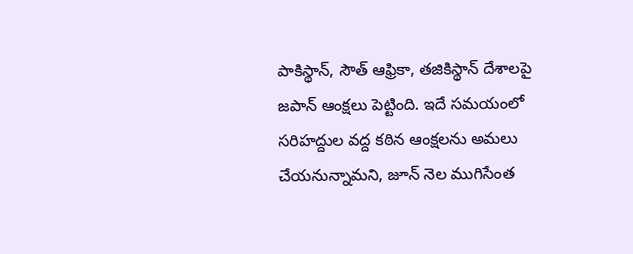పాకిస్థాన్, సౌత్ ఆఫ్రికా, తజికిస్థాన్ దేశాలపై జపాన్ ఆంక్షలు పెట్టింది. ఇదే సమయంలో సరిహద్దుల వద్ద కఠిన ఆంక్షలను అమలు చేయనున్నామని, జూన్ నెల ముగిసేంత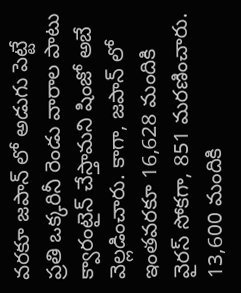వరకూ జపాన్ లో అడుగు పెట్టే ప్రతి ఒక్కరినీ రెండు వారాల పాటు క్వారంటైన్ చేస్తామని షింజో అబే వెల్లడించారు. కాగా, జపాన్ లో ఇంతవరకూ 16,628 మందికి వైరస్ సోకగా, 851 మరణించారు. 13,600 మందికి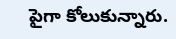పైగా కోలుకున్నారు.